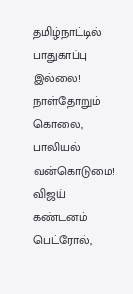தமிழ்நாட்டில் பாதுகாப்பு இல்லை! நாள்தோறும் கொலை, பாலியல் வன்கொடுமை! விஜய் கண்டனம் பெட்ரோல்,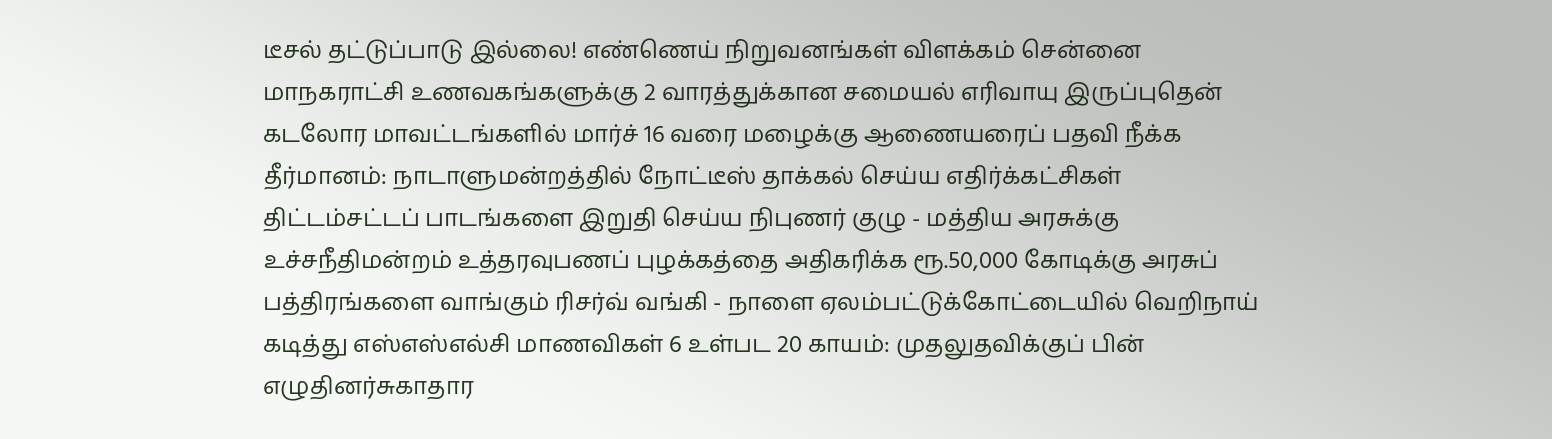டீசல் தட்டுப்பாடு இல்லை! எண்ணெய் நிறுவனங்கள் விளக்கம் சென்னை மாநகராட்சி உணவகங்களுக்கு 2 வாரத்துக்கான சமையல் எரிவாயு இருப்புதென் கடலோர மாவட்டங்களில் மார்ச் 16 வரை மழைக்கு ஆணையரைப் பதவி நீக்க தீர்மானம்: நாடாளுமன்றத்தில் நோட்டீஸ் தாக்கல் செய்ய எதிர்க்கட்சிகள் திட்டம்சட்டப் பாடங்களை இறுதி செய்ய நிபுணர் குழு - மத்திய அரசுக்கு உச்சநீதிமன்றம் உத்தரவுபணப் புழக்கத்தை அதிகரிக்க ரூ.50,000 கோடிக்கு அரசுப் பத்திரங்களை வாங்கும் ரிசர்வ் வங்கி - நாளை ஏலம்பட்டுக்கோட்டையில் வெறிநாய் கடித்து எஸ்எஸ்எல்சி மாணவிகள் 6 உள்பட 20 காயம்: முதலுதவிக்குப் பின் எழுதினர்சுகாதார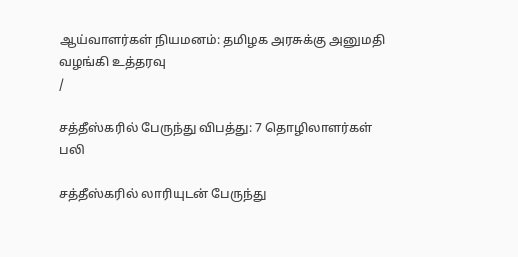ஆய்வாளர்கள் நியமனம்: தமிழக அரசுக்கு அனுமதி வழங்கி உத்தரவு
/

சத்தீஸ்கரில் பேருந்து விபத்து: 7 தொழிலாளர்கள் பலி

சத்தீஸ்கரில் லாரியுடன் பேருந்து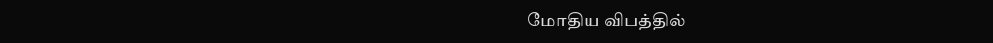மோதிய விபத்தில்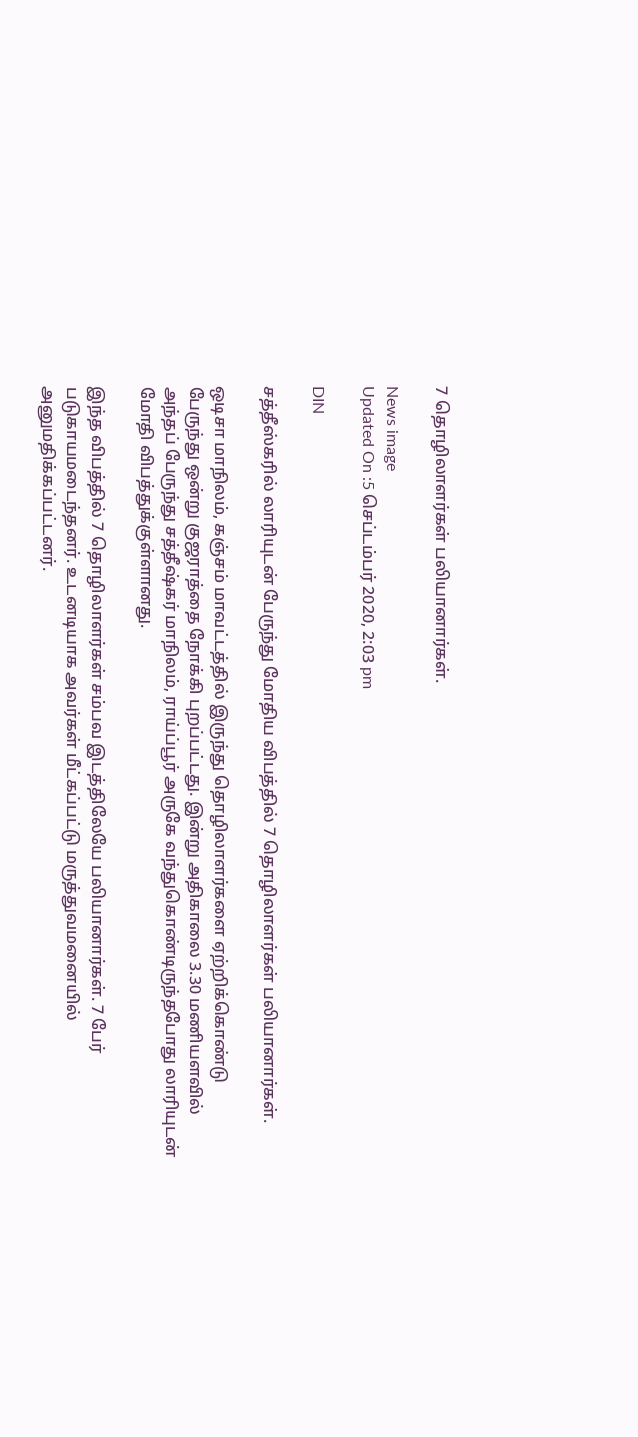7 தொழிலாளர்கள் பலியானார்கள்.

News image
Updated On :5 செப்டம்பர் 2020, 2:03 pm

DIN

சத்தீஸ்கரில் லாரியுடன் பேருந்து மோதிய விபத்தில் 7 தொழிலாளர்கள் பலியானார்கள்.

ஒடிசா மாநிலம், கஞ்சம் மாவட்டத்தில் இருந்து தொழிலாளர்களை ஏற்றிக்கொண்டு பேருந்து ஒன்று குஜராத்தை நோக்கி புறப்பட்டது. இன்று அதிகாலை 3.30 மணியளவில் அந்தப் பேருந்து சத்தீஷ்கர் மாநிலம், ராய்ப்பூர் அருகே வந்துகொண்டிருந்தபோது லாரியுடன் மோதி விபத்துக்குள்ளானது.

இந்த விபத்தில் 7 தொழிலாளர்கள் சம்பவ இடத்திலேயே பலியானார்கள். 7 பேர் படுகாயமடைந்தனர். உடனடியாக அவர்கள் மீட்கப்பட்டு மருத்துவமனையில் அனுமதிக்கப்பட்டனர்.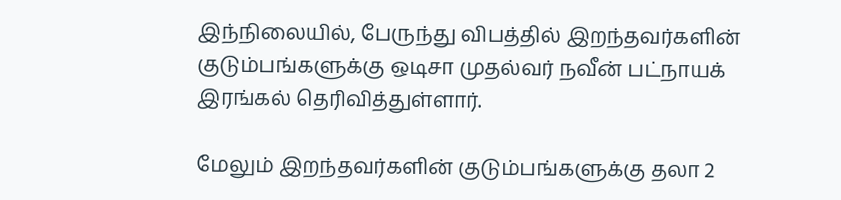இந்நிலையில், பேருந்து விபத்தில் இறந்தவர்களின் குடும்பங்களுக்கு ஒடிசா முதல்வர் நவீன் பட்நாயக் இரங்கல் தெரிவித்துள்ளார்.

மேலும் இறந்தவர்களின் குடும்பங்களுக்கு தலா 2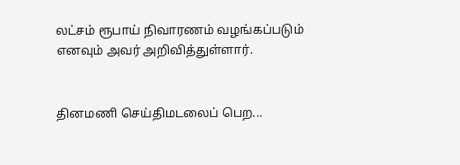லட்சம் ரூபாய் நிவாரணம் வழங்கப்படும் எனவும் அவர் அறிவித்துள்ளார்.


தினமணி செய்திமடலைப் பெற...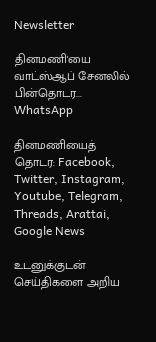Newsletter

தினமணி'யை வாட்ஸ்ஆப் சேனலில் பின்தொடர... WhatsApp

தினமணியைத் தொடர: Facebook, Twitter, Instagram, Youtube, Telegram, Threads, Arattai, Google News

உடனுக்குடன் செய்திகளை அறிய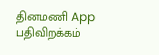தினமணி App பதிவிறக்கம்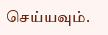செய்யவும்.